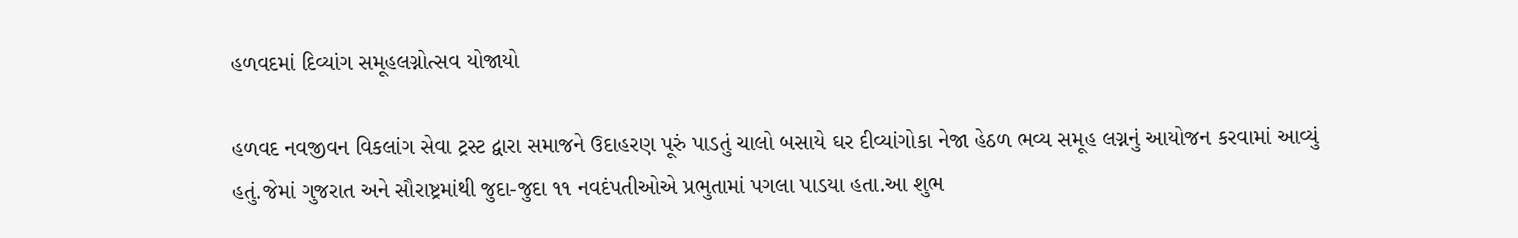હળવદમાં દિવ્યાંગ સમૂહલગ્નોત્સવ યોજાયો

હળવદ નવજીવન વિકલાંગ સેવા ટ્રસ્ટ દ્વારા સમાજને ઉદાહરણ પૂરું પાડતું ચાલો બસાયે ઘર દીવ્યાંગોકા નેજા હેઠળ ભવ્ય સમૂહ લગ્નનું આયોજન કરવામાં આવ્યું હતું.જેમાં ગુજરાત અને સૌરાષ્ટ્રમાંથી જુદા-જુદા ૧૧ નવદંપતીઓએ પ્રભુતામાં પગલા પાડયા હતા.આ શુભ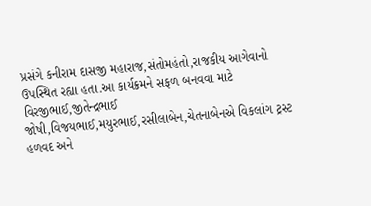પ્રસંગે કનીરામ દાસજી મહારાજ,સંતોમહંતો,રાજકીય આગેવાનો ઉપસ્થિત રહ્યા હતા.આ કાર્યક્રમને સફળ બનવવા માટે વિરજીભાઈ,જીતેન્દ્રભાઈ જોષી,વિજયભાઈ,મયુરભાઈ,રસીલાબેન,ચેતનાબેનએ વિકલાંગ ટ્રસ્ટ હળવદ અને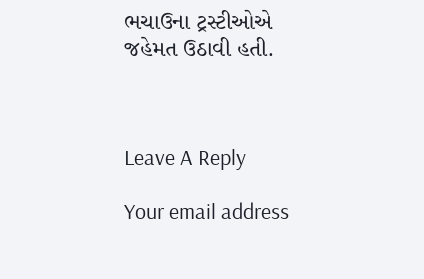ભચાઉના ટ્રસ્ટીઓએ જહેમત ઉઠાવી હતી.



Leave A Reply

Your email address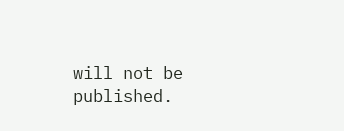will not be published.